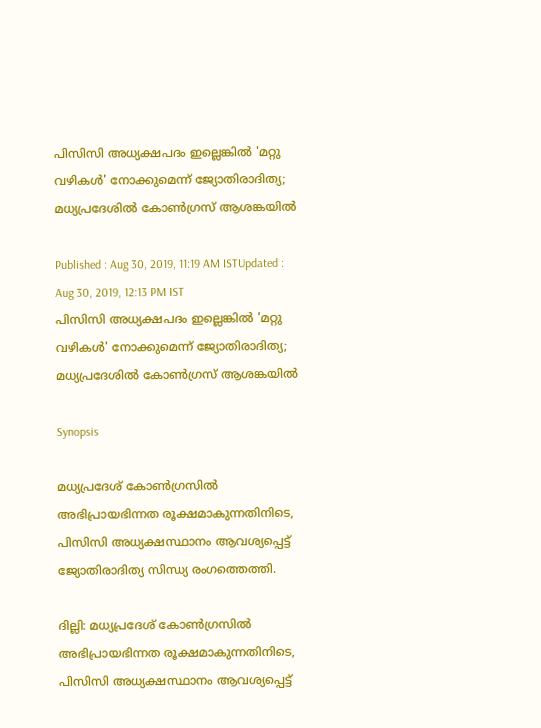പിസിസി അധ്യക്ഷപദം ഇല്ലെങ്കിൽ 'മറ്റു വഴികള്‍' നോക്കുമെന്ന് ജ്യോതിരാദിത്യ; മധ്യപ്രദേശില്‍ കോണ്‍ഗ്രസ് ആശങ്കയില്‍

Published : Aug 30, 2019, 11:19 AM ISTUpdated : Aug 30, 2019, 12:13 PM IST
പിസിസി അധ്യക്ഷപദം ഇല്ലെങ്കിൽ 'മറ്റു വഴികള്‍' നോക്കുമെന്ന് ജ്യോതിരാദിത്യ; മധ്യപ്രദേശില്‍ കോണ്‍ഗ്രസ് ആശങ്കയില്‍

Synopsis

മധ്യപ്രദേശ് കോണ്‍ഗ്രസില്‍ അഭിപ്രായഭിന്നത രൂക്ഷമാകുന്നതിനിടെ, പിസിസി അധ്യക്ഷസ്ഥാനം ആവശ്യപ്പെട്ട് ജ്യോതിരാദിത്യ സിന്ധ്യ രംഗത്തെത്തി.

ദില്ലി: മധ്യപ്രദേശ് കോണ്‍ഗ്രസില്‍ അഭിപ്രായഭിന്നത രൂക്ഷമാകുന്നതിനിടെ, പിസിസി അധ്യക്ഷസ്ഥാനം ആവശ്യപ്പെട്ട്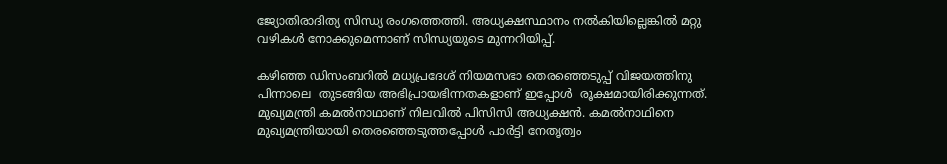ജ്യോതിരാദിത്യ സിന്ധ്യ രംഗത്തെത്തി. അധ്യക്ഷസ്ഥാനം നല്‍കിയില്ലെങ്കില്‍ മറ്റു വഴികള്‍ നോക്കുമെന്നാണ് സിന്ധ്യയുടെ മുന്നറിയിപ്പ്.

കഴിഞ്ഞ ഡിസംബറില്‍ മധ്യപ്രദേശ് നിയമസഭാ തെരഞ്ഞെടുപ്പ് വിജയത്തിനു പിന്നാലെ  തുടങ്ങിയ അഭിപ്രായഭിന്നതകളാണ് ഇപ്പോള്‍  രൂക്ഷമായിരിക്കുന്നത്. മുഖ്യമന്ത്രി കമല്‍നാഥാണ് നിലവില്‍ പിസിസി അധ്യക്ഷന്‍. കമല്‍നാഥിനെ മുഖ്യമന്ത്രിയായി തെരഞ്ഞെടുത്തപ്പോള്‍ പാര്‍ട്ടി നേതൃത്വം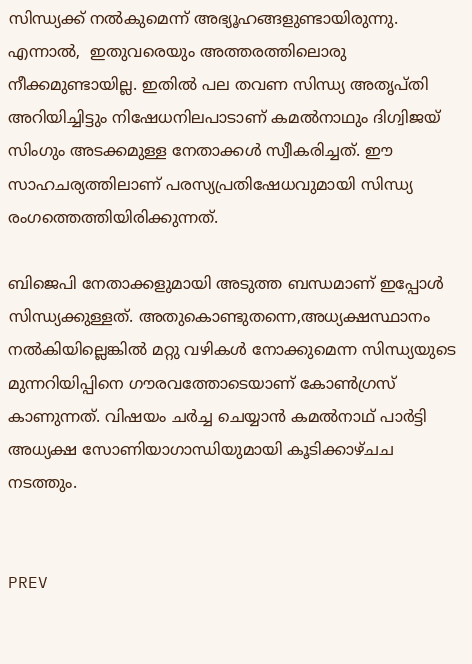സിന്ധ്യക്ക് നല്‍കുമെന്ന് അഭ്യൂഹങ്ങളുണ്ടായിരുന്നു. എന്നാല്‍,  ഇതുവരെയും അത്തരത്തിലൊരു നീക്കമുണ്ടായില്ല. ഇതില്‍ പല തവണ സിന്ധ്യ അതൃപ്തി അറിയിച്ചിട്ടും നിഷേധനിലപാടാണ് കമല്‍നാഥും ദിഗ്വിജയ് സിംഗും അടക്കമുള്ള നേതാക്കള്‍ സ്വീകരിച്ചത്. ഈ സാഹചര്യത്തിലാണ് പരസ്യപ്രതിഷേധവുമായി സിന്ധ്യ രംഗത്തെത്തിയിരിക്കുന്നത്.

ബിജെപി നേതാക്കളുമായി അടുത്ത ബന്ധമാണ് ഇപ്പോള്‍ സിന്ധ്യക്കുള്ളത്. അതുകൊണ്ടുതന്നെ,അധ്യക്ഷസ്ഥാനം നല്‍കിയില്ലെങ്കില്‍ മറ്റു വഴികള്‍ നോക്കുമെന്ന സിന്ധ്യയുടെ മുന്നറിയിപ്പിനെ ഗൗരവത്തോടെയാണ് കോണ്‍ഗ്രസ് കാണുന്നത്. വിഷയം ചര്‍ച്ച ചെയ്യാന്‍ കമല്‍നാഥ് പാര്‍ട്ടി അധ്യക്ഷ സോണിയാഗാന്ധിയുമായി കൂടിക്കാഴ്ചച നടത്തും.


PREV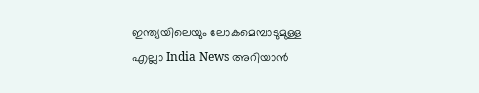ഇന്ത്യയിലെയും ലോകമെമ്പാടുമുള്ള എല്ലാ India News അറിയാൻ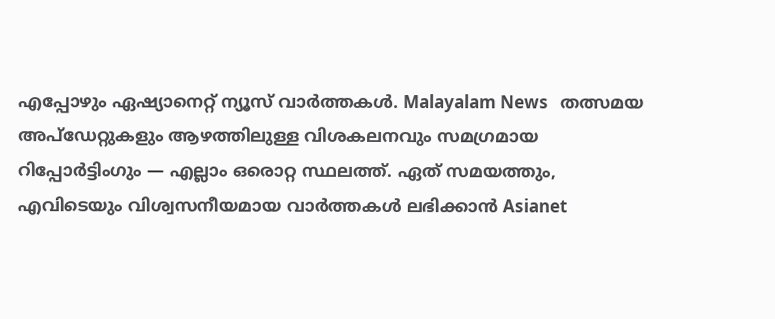എപ്പോഴും ഏഷ്യാനെറ്റ് ന്യൂസ് വാർത്തകൾ. Malayalam News   തത്സമയ അപ്‌ഡേറ്റുകളും ആഴത്തിലുള്ള വിശകലനവും സമഗ്രമായ റിപ്പോർട്ടിംഗും — എല്ലാം ഒരൊറ്റ സ്ഥലത്ത്. ഏത് സമയത്തും, എവിടെയും വിശ്വസനീയമായ വാർത്തകൾ ലഭിക്കാൻ Asianet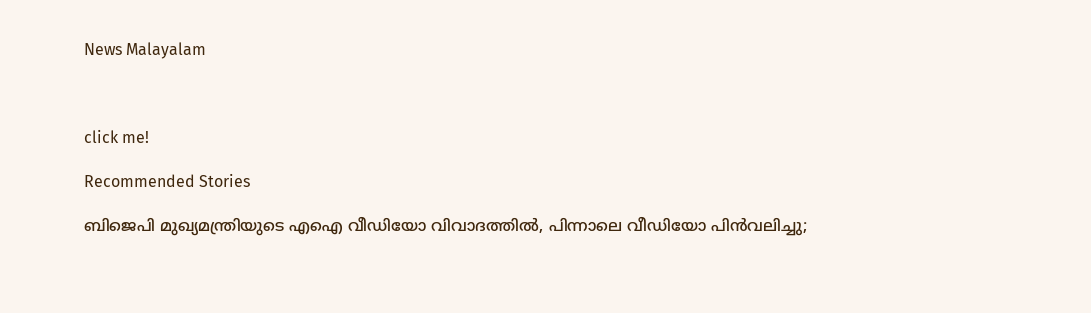News Malayalam



click me!

Recommended Stories

ബിജെപി മുഖ്യമന്ത്രിയുടെ എഐ വീഡിയോ വിവാദത്തിൽ, പിന്നാലെ വീഡിയോ പിൻവലിച്ചു;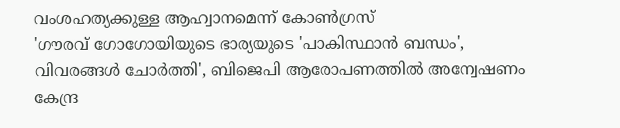വംശഹത്യക്കുള്ള ആഹ്വാനമെന്ന് കോൺഗ്രസ്
'ഗൗരവ് ഗോഗോയിയുടെ ഭാര്യയുടെ 'പാകിസ്ഥാൻ ബന്ധം', വിവരങ്ങൾ ചോർത്തി', ബിജെപി ആരോപണത്തിൽ അന്വേഷണം കേന്ദ്ര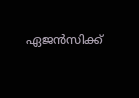ഏജൻസിക്ക്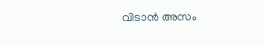വിടാൻ അസം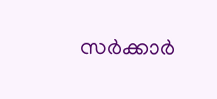സർക്കാർ